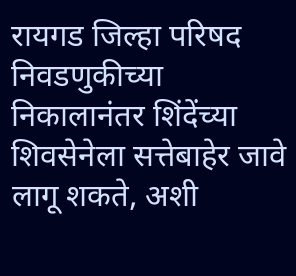रायगड जिल्हा परिषद निवडणुकीच्या निकालानंतर शिंदेंच्या शिवसेनेला सत्तेबाहेर जावे लागू शकते, अशी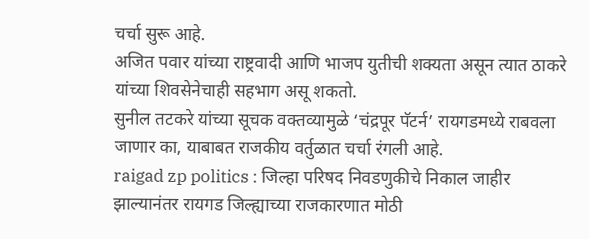चर्चा सुरू आहे.
अजित पवार यांच्या राष्ट्रवादी आणि भाजप युतीची शक्यता असून त्यात ठाकरे यांच्या शिवसेनेचाही सहभाग असू शकतो.
सुनील तटकरे यांच्या सूचक वक्तव्यामुळे ‘चंद्रपूर पॅटर्न’ रायगडमध्ये राबवला जाणार का, याबाबत राजकीय वर्तुळात चर्चा रंगली आहे.
raigad zp politics : जिल्हा परिषद निवडणुकीचे निकाल जाहीर झाल्यानंतर रायगड जिल्ह्याच्या राजकारणात मोठी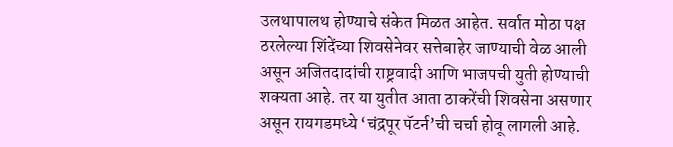उलथापालथ होण्याचे संकेत मिळत आहेत. सर्वात मोठा पक्ष ठरलेल्या शिंदेंच्या शिवसेनेवर सत्तेबाहेर जाण्याची वेळ आली असून अजितदादांची राष्ट्रवादी आणि भाजपची युती होण्याची शक्यता आहे. तर या युतीत आता ठाकरेंची शिवसेना असणार असून रायगडमध्ये ‘चंद्रपूर पॅटर्न’ची चर्चा होवू लागली आहे.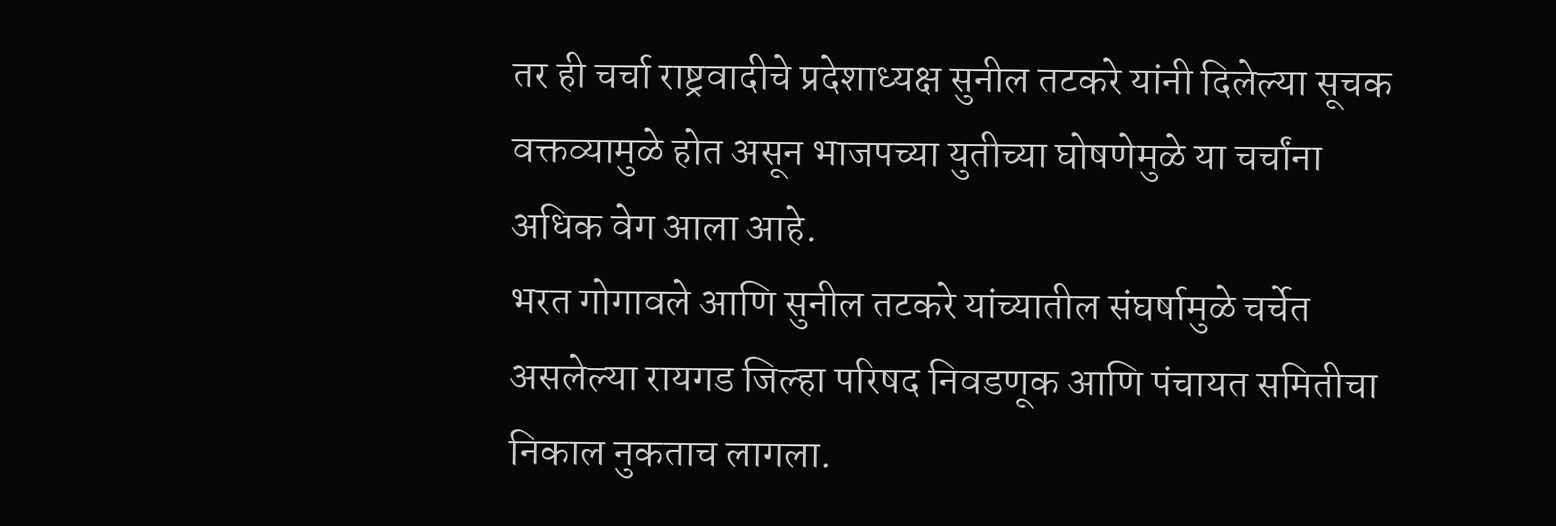तर ही चर्चा राष्ट्रवादीचे प्रदेशाध्यक्ष सुनील तटकरे यांनी दिलेल्या सूचक वक्तव्यामुळे होत असून भाजपच्या युतीच्या घोषणेमुळे या चर्चांना अधिक वेग आला आहे.
भरत गोगावले आणि सुनील तटकरे यांच्यातील संघर्षामुळे चर्चेत असलेल्या रायगड जिल्हा परिषद निवडणूक आणि पंचायत समितीचा निकाल नुकताच लागला.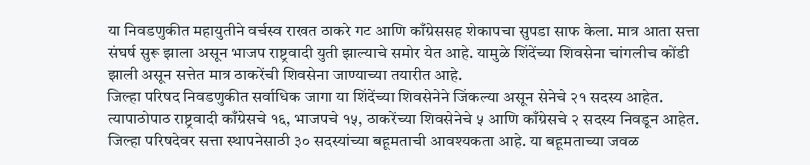या निवडणुकीत महायुतीने वर्चस्व राखत ठाकरे गट आणि काँग्रेससह शेकापचा सुपडा साफ केला. मात्र आता सत्ता संघर्ष सुरू झाला असून भाजप राष्ट्रवादी युती झाल्याचे समोर येत आहे. यामुळे शिंदेंच्या शिवसेना चांगलीच कोंडी झाली असून सत्तेत मात्र ठाकरेंची शिवसेना जाण्याच्या तयारीत आहे.
जिल्हा परिषद निवडणुकीत सर्वाधिक जागा या शिंदेंच्या शिवसेनेने जिंकल्या असून सेनेचे २१ सदस्य आहेत. त्यापाठोपाठ राष्ट्रवादी काँग्रेसचे १६, भाजपचे १५, ठाकरेंच्या शिवसेनेचे ५ आणि काँग्रेसचे २ सदस्य निवडून आहेत. जिल्हा परिषदेवर सत्ता स्थापनेसाठी ३० सदस्यांच्या बहूमताची आवश्यकता आहे. या बहूमताच्या जवळ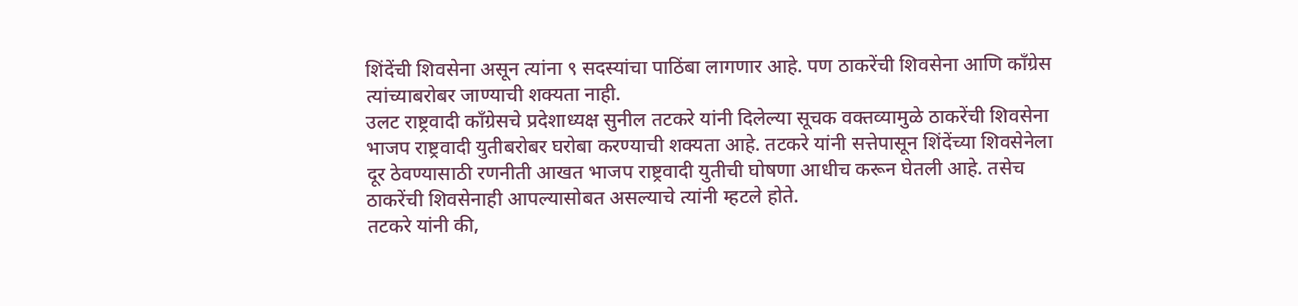शिंदेंची शिवसेना असून त्यांना ९ सदस्यांचा पाठिंबा लागणार आहे. पण ठाकरेंची शिवसेना आणि काँग्रेस त्यांच्याबरोबर जाण्याची शक्यता नाही.
उलट राष्ट्रवादी काँग्रेसचे प्रदेशाध्यक्ष सुनील तटकरे यांनी दिलेल्या सूचक वक्तव्यामुळे ठाकरेंची शिवसेना भाजप राष्ट्रवादी युतीबरोबर घरोबा करण्याची शक्यता आहे. तटकरे यांनी सत्तेपासून शिंदेंच्या शिवसेनेला दूर ठेवण्यासाठी रणनीती आखत भाजप राष्ट्रवादी युतीची घोषणा आधीच करून घेतली आहे. तसेच ठाकरेंची शिवसेनाही आपल्यासोबत असल्याचे त्यांनी म्हटले होते.
तटकरे यांनी की,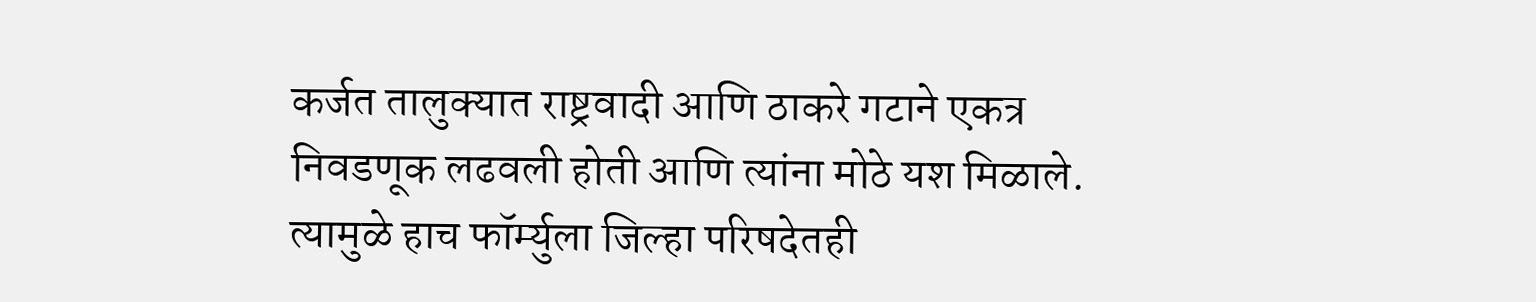कर्जत तालुक्यात राष्ट्रवादी आणि ठाकरे गटाने एकत्र निवडणूक लढवली होती आणि त्यांना मोठे यश मिळाले. त्यामुळे हाच फॉर्म्युला जिल्हा परिषदेतही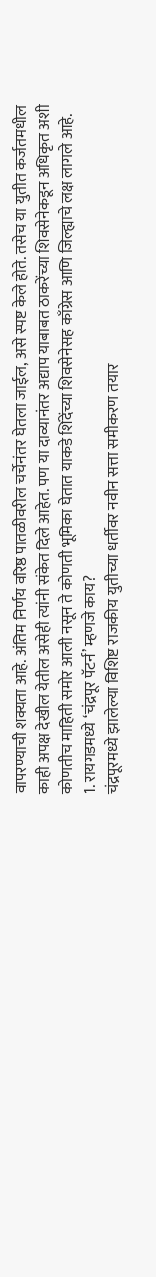वापरण्याची शक्यता आहे. अंतिम निर्णय वरिष्ठ पातळीवरील चर्चेनंतर घेतला जाईल, असे स्पष्ट केले होते. तसेच या युतीत कर्जतमधील काही अपक्ष देखील येतील असेही त्यांनी संकेत दिले आहेत. पण या दाव्यानंतर अद्याप याबाबत ठाकरेंच्या शिवसेनेकडून अधिकृत अशी कोणतीच माहिती समोर आली नसून ते कोणती भूमिका घेतात याकडे शिंदेंच्या शिवसेनेसह काँग्रेस आणि जिल्ह्याचे लक्ष लागले आहे.
1. रायगडमध्ये ‘चंद्रपूर पॅटर्न’ म्हणजे काय?
चंद्रपूरमध्ये झालेल्या विशिष्ट राजकीय युतीच्या धर्तीवर नवीन सत्ता समीकरण तयार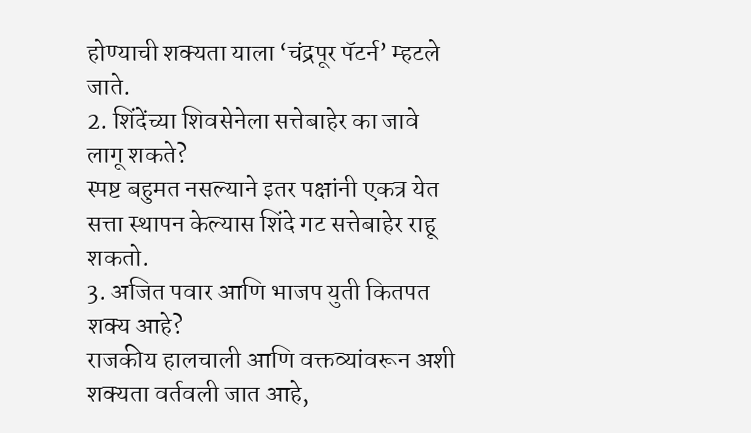होण्याची शक्यता याला ‘चंद्रपूर पॅटर्न’ म्हटले जाते.
2. शिंदेंच्या शिवसेनेला सत्तेबाहेर का जावे लागू शकते?
स्पष्ट बहुमत नसल्याने इतर पक्षांनी एकत्र येत सत्ता स्थापन केल्यास शिंदे गट सत्तेबाहेर राहू शकतो.
3. अजित पवार आणि भाजप युती कितपत शक्य आहे?
राजकीय हालचाली आणि वक्तव्यांवरून अशी शक्यता वर्तवली जात आहे,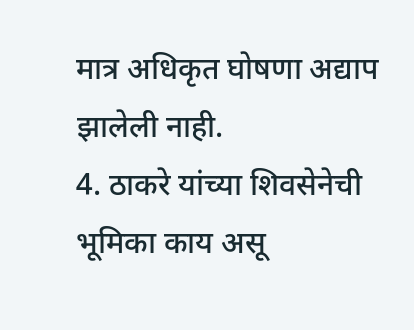मात्र अधिकृत घोषणा अद्याप झालेली नाही.
4. ठाकरे यांच्या शिवसेनेची भूमिका काय असू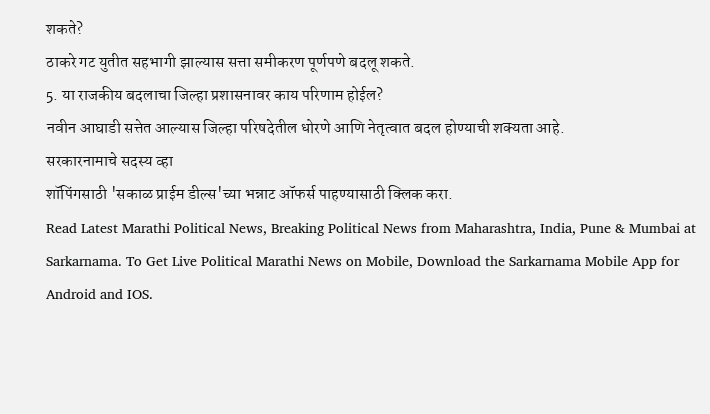शकते?
ठाकरे गट युतीत सहभागी झाल्यास सत्ता समीकरण पूर्णपणे बदलू शकते.
5. या राजकीय बदलाचा जिल्हा प्रशासनावर काय परिणाम होईल?
नवीन आघाडी सत्तेत आल्यास जिल्हा परिषदेतील धोरणे आणि नेतृत्वात बदल होण्याची शक्यता आहे.
सरकारनामाचे सदस्य व्हा
शॉपिंगसाठी 'सकाळ प्राईम डील्स'च्या भन्नाट ऑफर्स पाहण्यासाठी क्लिक करा.
Read Latest Marathi Political News, Breaking Political News from Maharashtra, India, Pune & Mumbai at Sarkarnama. To Get Live Political Marathi News on Mobile, Download the Sarkarnama Mobile App for Android and IOS.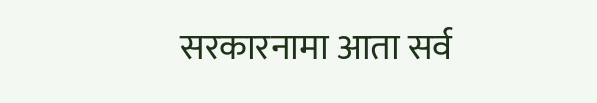सरकारनामा आता सर्व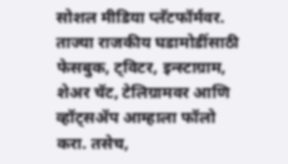सोशल मीडिया प्लॅटफॉर्मवर. ताज्या राजकीय घडामोडींसाठी फेसबुक, ट्विटर, इन्स्टाग्राम, शेअर चॅट, टेलिग्रामवर आणि व्हॉट्सॲप आम्हाला फॉलो करा. तसेच,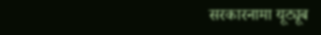सरकारनामा यूट्यूब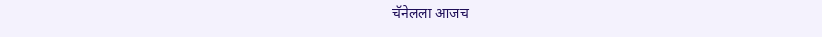चॅनेलला आजच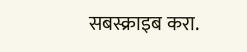सबस्क्राइब करा.